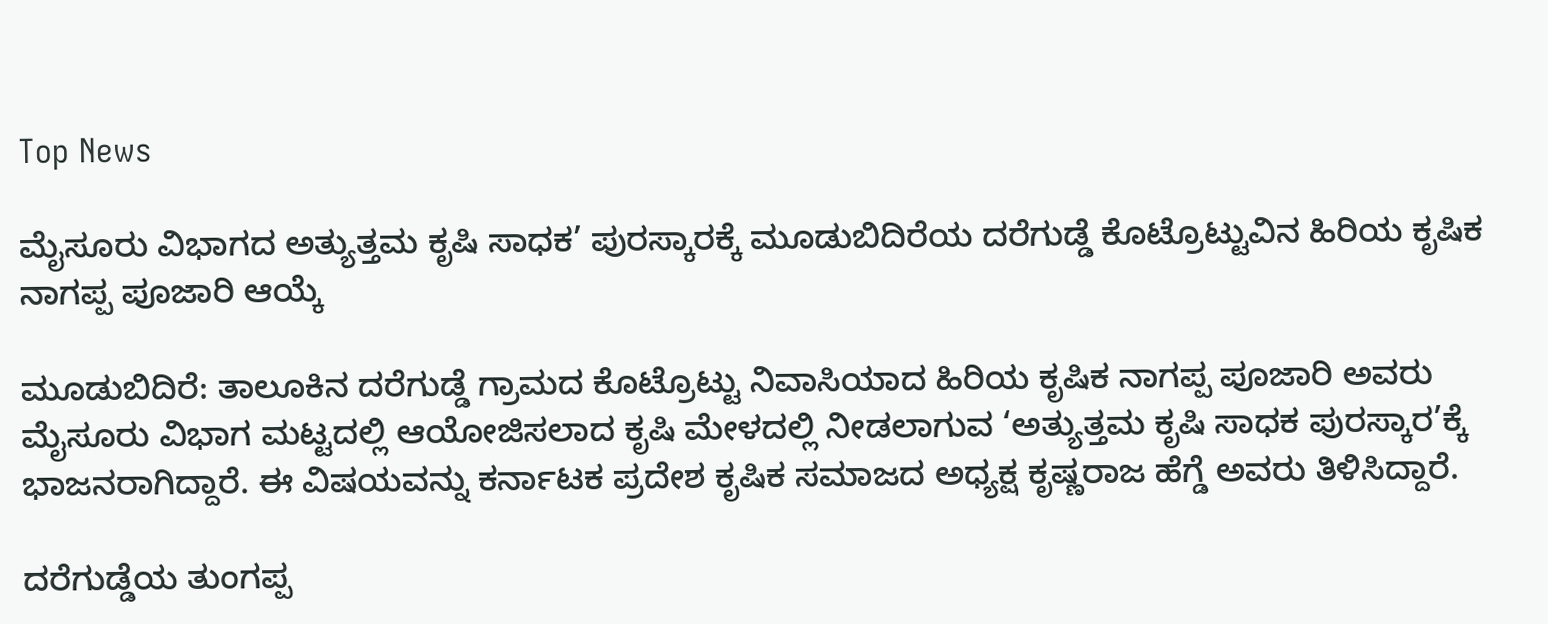Top News

ಮೈಸೂರು ವಿಭಾಗದ ಅತ್ಯುತ್ತಮ ಕೃಷಿ ಸಾಧಕ’ ಪುರಸ್ಕಾರಕ್ಕೆ ಮೂಡುಬಿದಿರೆಯ ದರೆಗುಡ್ಡೆ ಕೊಟ್ರೊಟ್ಟುವಿನ ಹಿರಿಯ ಕೃಷಿಕ ನಾಗಪ್ಪ ಪೂಜಾರಿ ಆಯ್ಕೆ

ಮೂಡುಬಿದಿರೆ: ತಾಲೂಕಿನ ದರೆಗುಡ್ಡೆ ಗ್ರಾಮದ ಕೊಟ್ರೊಟ್ಟು ನಿವಾಸಿಯಾದ ಹಿರಿಯ ಕೃಷಿಕ ನಾಗಪ್ಪ ಪೂಜಾರಿ ಅವರು ಮೈಸೂರು ವಿಭಾಗ ಮಟ್ಟದಲ್ಲಿ ಆಯೋಜಿಸಲಾದ ಕೃಷಿ ಮೇಳದಲ್ಲಿ ನೀಡಲಾಗುವ ‘ಅತ್ಯುತ್ತಮ ಕೃಷಿ ಸಾಧಕ ಪುರಸ್ಕಾರ’ಕ್ಕೆ ಭಾಜನರಾಗಿದ್ದಾರೆ. ಈ ವಿಷಯವನ್ನು ಕರ್ನಾಟಕ ಪ್ರದೇಶ ಕೃಷಿಕ ಸಮಾಜದ ಅಧ್ಯಕ್ಷ ಕೃಷ್ಣರಾಜ ಹೆಗ್ಡೆ ಅವರು ತಿಳಿಸಿದ್ದಾರೆ.

ದರೆಗುಡ್ಡೆಯ ತುಂಗಪ್ಪ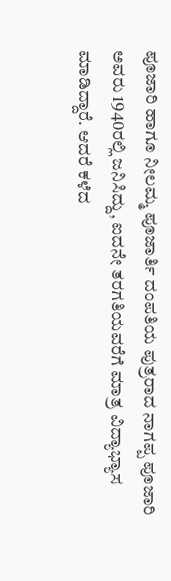ಪೂಜಾರಿ ಹಾಗೂ ನೀಲಮ್ಮ ಪೂಜಾರ್ತಿ ದಂಪತಿಯ ಪುತ್ರರಾದ ನಾಗಪ್ಪ ಪೂಜಾರಿ ಅವರು 1940ರಲ್ಲಿ ಜನಿಸಿದ್ದು, ಐದನೇ ತರಗತಿಯವರೆಗೆ ಮಾತ್ರ ವಿದ್ಯಾಭ್ಯಾಸ ಮಾಡಿದ್ದಾರೆ. ಆದರೆ ಕಳೆದ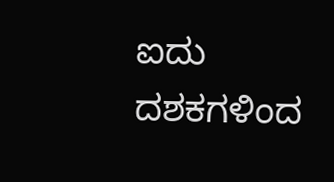ಐದು ದಶಕಗಳಿಂದ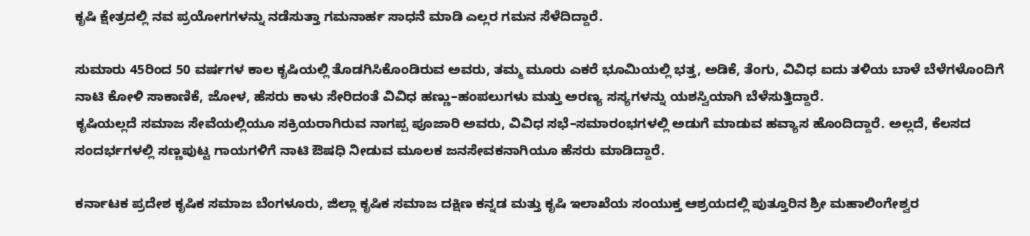ಕೃಷಿ ಕ್ಷೇತ್ರದಲ್ಲಿ ನವ ಪ್ರಯೋಗಗಳನ್ನು ನಡೆಸುತ್ತಾ ಗಮನಾರ್ಹ ಸಾಧನೆ ಮಾಡಿ ಎಲ್ಲರ ಗಮನ ಸೆಳೆದಿದ್ದಾರೆ.

ಸುಮಾರು 45ರಿಂದ 50 ವರ್ಷಗಳ ಕಾಲ ಕೃಷಿಯಲ್ಲಿ ತೊಡಗಿಸಿಕೊಂಡಿರುವ ಅವರು, ತಮ್ಮ ಮೂರು ಎಕರೆ ಭೂಮಿಯಲ್ಲಿ ಭತ್ತ, ಅಡಿಕೆ, ತೆಂಗು, ವಿವಿಧ ಐದು ತಳಿಯ ಬಾಳೆ ಬೆಳೆಗಳೊಂದಿಗೆ ನಾಟಿ ಕೋಳಿ ಸಾಕಾಣಿಕೆ, ಜೋಳ, ಹೆಸರು ಕಾಳು ಸೇರಿದಂತೆ ವಿವಿಧ ಹಣ್ಣು–ಹಂಪಲುಗಳು ಮತ್ತು ಅರಣ್ಯ ಸಸ್ಯಗಳನ್ನು ಯಶಸ್ವಿಯಾಗಿ ಬೆಳೆಸುತ್ತಿದ್ದಾರೆ.
ಕೃಷಿಯಲ್ಲದೆ ಸಮಾಜ ಸೇವೆಯಲ್ಲಿಯೂ ಸಕ್ರಿಯರಾಗಿರುವ ನಾಗಪ್ಪ ಪೂಜಾರಿ ಅವರು, ವಿವಿಧ ಸಭೆ–ಸಮಾರಂಭಗಳಲ್ಲಿ ಅಡುಗೆ ಮಾಡುವ ಹವ್ಯಾಸ ಹೊಂದಿದ್ದಾರೆ. ಅಲ್ಲದೆ, ಕೆಲಸದ ಸಂದರ್ಭಗಳಲ್ಲಿ ಸಣ್ಣಪುಟ್ಟ ಗಾಯಗಳಿಗೆ ನಾಟಿ ಔಷಧಿ ನೀಡುವ ಮೂಲಕ ಜನಸೇವಕನಾಗಿಯೂ ಹೆಸರು ಮಾಡಿದ್ದಾರೆ.

ಕರ್ನಾಟಕ ಪ್ರದೇಶ ಕೃಷಿಕ ಸಮಾಜ ಬೆಂಗಳೂರು, ಜಿಲ್ಲಾ ಕೃಷಿಕ ಸಮಾಜ ದಕ್ಷಿಣ ಕನ್ನಡ ಮತ್ತು ಕೃಷಿ ಇಲಾಖೆಯ ಸಂಯುಕ್ತ ಆಶ್ರಯದಲ್ಲಿ ಪುತ್ತೂರಿನ ಶ್ರೀ ಮಹಾಲಿಂಗೇಶ್ವರ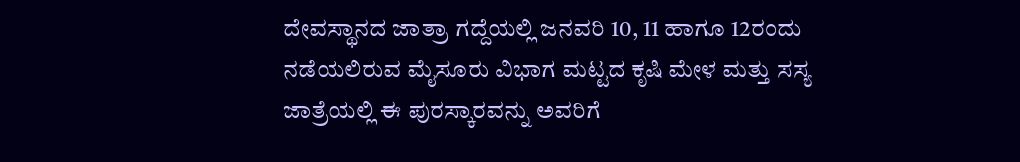ದೇವಸ್ಥಾನದ ಜಾತ್ರಾ ಗದ್ದೆಯಲ್ಲಿ ಜನವರಿ 10, 11 ಹಾಗೂ 12ರಂದು ನಡೆಯಲಿರುವ ಮೈಸೂರು ವಿಭಾಗ ಮಟ್ಟದ ಕೃಷಿ ಮೇಳ ಮತ್ತು ಸಸ್ಯ ಜಾತ್ರೆಯಲ್ಲಿ ಈ ಪುರಸ್ಕಾರವನ್ನು ಅವರಿಗೆ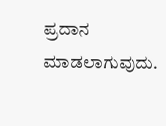ಪ್ರದಾನ ಮಾಡಲಾಗುವುದು.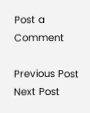Post a Comment

Previous Post Next Post